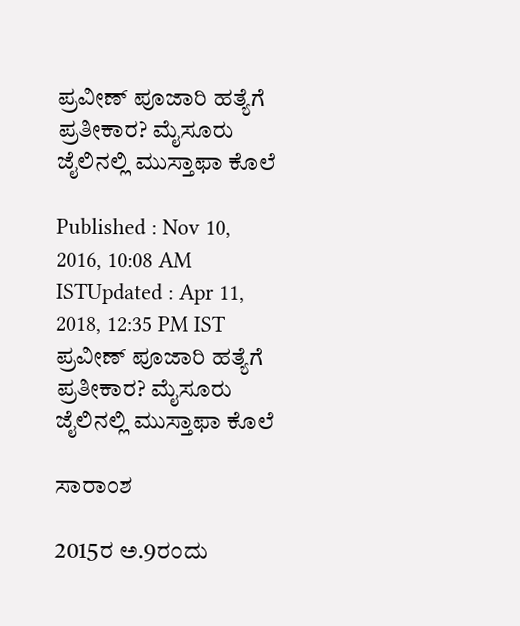ಪ್ರವೀಣ್ ಪೂಜಾರಿ ಹತ್ಯೆಗೆ ಪ್ರತೀಕಾರ? ಮೈಸೂರು ಜೈಲಿನಲ್ಲಿ ಮುಸ್ತಾಫಾ ಕೊಲೆ

Published : Nov 10, 2016, 10:08 AM ISTUpdated : Apr 11, 2018, 12:35 PM IST
ಪ್ರವೀಣ್ ಪೂಜಾರಿ ಹತ್ಯೆಗೆ ಪ್ರತೀಕಾರ? ಮೈಸೂರು ಜೈಲಿನಲ್ಲಿ ಮುಸ್ತಾಫಾ ಕೊಲೆ

ಸಾರಾಂಶ

2015ರ ಅ.9ರಂದು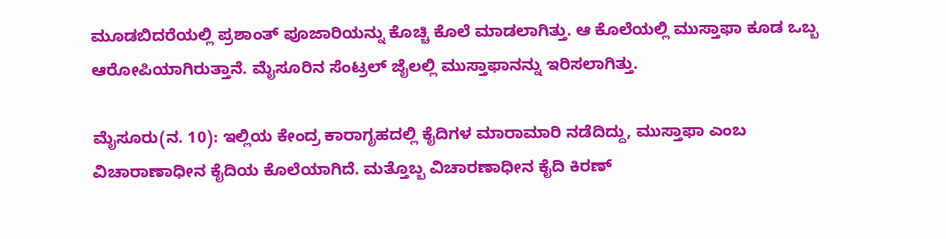ಮೂಡಬಿದರೆಯಲ್ಲಿ ಪ್ರಶಾಂತ್ ಪೂಜಾರಿಯನ್ನು ಕೊಚ್ಚಿ ಕೊಲೆ ಮಾಡಲಾಗಿತ್ತು. ಆ ಕೊಲೆಯಲ್ಲಿ ಮುಸ್ತಾಫಾ ಕೂಡ ಒಬ್ಬ ಆರೋಪಿಯಾಗಿರುತ್ತಾನೆ. ಮೈಸೂರಿನ ಸೆಂಟ್ರಲ್ ಜೈಲಲ್ಲಿ ಮುಸ್ತಾಫಾನನ್ನು ಇರಿಸಲಾಗಿತ್ತು.

ಮೈಸೂರು(ನ. 10): ಇಲ್ಲಿಯ ಕೇಂದ್ರ ಕಾರಾಗೃಹದಲ್ಲಿ ಕೈದಿಗಳ ಮಾರಾಮಾರಿ ನಡೆದಿದ್ದು, ಮುಸ್ತಾಫಾ ಎಂಬ ವಿಚಾರಾಣಾಧೀನ ಕೈದಿಯ ಕೊಲೆಯಾಗಿದೆ. ಮತ್ತೊಬ್ಬ ವಿಚಾರಣಾಧೀನ ಕೈದಿ ಕಿರಣ್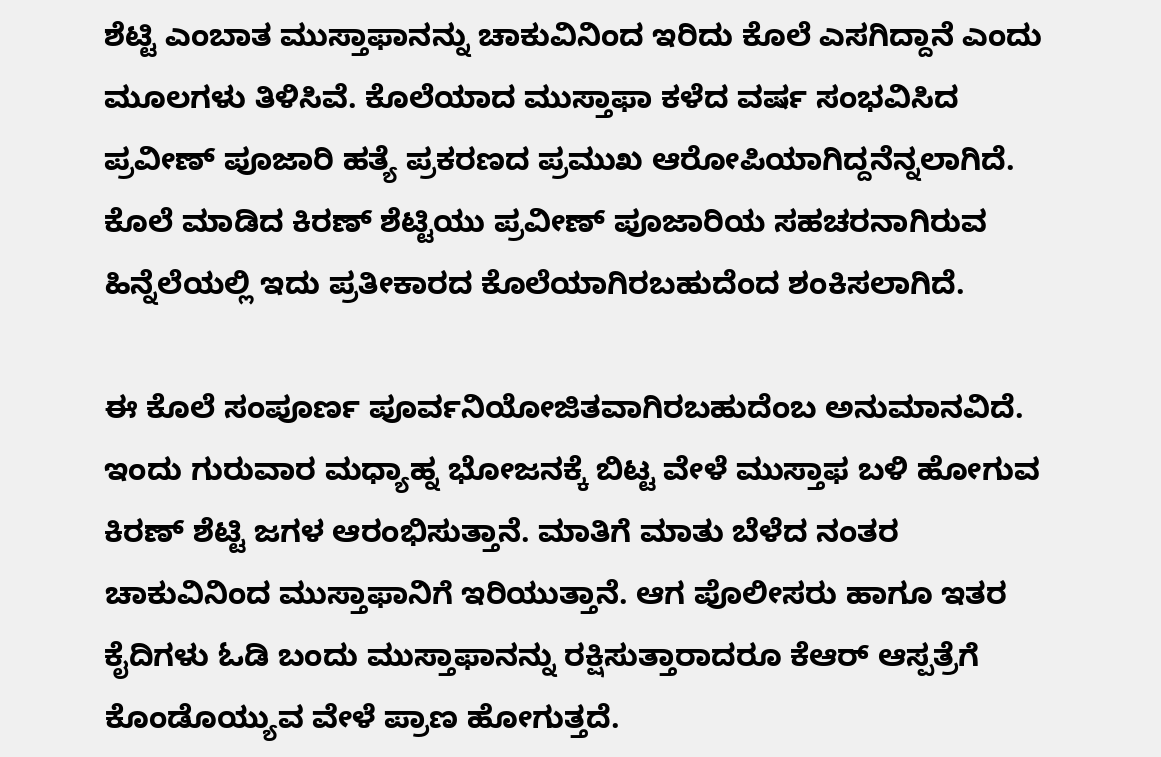ಶೆಟ್ಟಿ ಎಂಬಾತ ಮುಸ್ತಾಫಾನನ್ನು ಚಾಕುವಿನಿಂದ ಇರಿದು ಕೊಲೆ ಎಸಗಿದ್ದಾನೆ ಎಂದು ಮೂಲಗಳು ತಿಳಿಸಿವೆ. ಕೊಲೆಯಾದ ಮುಸ್ತಾಫಾ ಕಳೆದ ವರ್ಷ ಸಂಭವಿಸಿದ ಪ್ರವೀಣ್ ಪೂಜಾರಿ ಹತ್ಯೆ ಪ್ರಕರಣದ ಪ್ರಮುಖ ಆರೋಪಿಯಾಗಿದ್ದನೆನ್ನಲಾಗಿದೆ. ಕೊಲೆ ಮಾಡಿದ ಕಿರಣ್ ಶೆಟ್ಟಿಯು ಪ್ರವೀಣ್ ಪೂಜಾರಿಯ ಸಹಚರನಾಗಿರುವ ಹಿನ್ನೆಲೆಯಲ್ಲಿ ಇದು ಪ್ರತೀಕಾರದ ಕೊಲೆಯಾಗಿರಬಹುದೆಂದ ಶಂಕಿಸಲಾಗಿದೆ.

ಈ ಕೊಲೆ ಸಂಪೂರ್ಣ ಪೂರ್ವನಿಯೋಜಿತವಾಗಿರಬಹುದೆಂಬ ಅನುಮಾನವಿದೆ. ಇಂದು ಗುರುವಾರ ಮಧ್ಯಾಹ್ನ ಭೋಜನಕ್ಕೆ ಬಿಟ್ಟ ವೇಳೆ ಮುಸ್ತಾಫ ಬಳಿ ಹೋಗುವ ಕಿರಣ್ ಶೆಟ್ಟಿ ಜಗಳ ಆರಂಭಿಸುತ್ತಾನೆ. ಮಾತಿಗೆ ಮಾತು ಬೆಳೆದ ನಂತರ ಚಾಕುವಿನಿಂದ ಮುಸ್ತಾಫಾನಿಗೆ ಇರಿಯುತ್ತಾನೆ. ಆಗ ಪೊಲೀಸರು ಹಾಗೂ ಇತರ ಕೈದಿಗಳು ಓಡಿ ಬಂದು ಮುಸ್ತಾಫಾನನ್ನು ರಕ್ಷಿಸುತ್ತಾರಾದರೂ ಕೆಆರ್ ಆಸ್ಪತ್ರೆಗೆ ಕೊಂಡೊಯ್ಯುವ ವೇಳೆ ಪ್ರಾಣ ಹೋಗುತ್ತದೆ.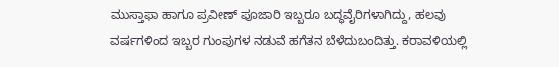ಮುಸ್ತಾಫಾ ಹಾಗೂ ಪ್ರವೀಣ್ ಪೂಜಾರಿ ಇಬ್ಬರೂ ಬದ್ಧವೈರಿಗಳಾಗಿದ್ದು, ಹಲವು ವರ್ಷಗಳಿಂದ ಇಬ್ಬರ ಗುಂಪುಗಳ ನಡುವೆ ಹಗೆತನ ಬೆಳೆದುಬಂದಿತ್ತು. ಕರಾವಳಿಯಲ್ಲಿ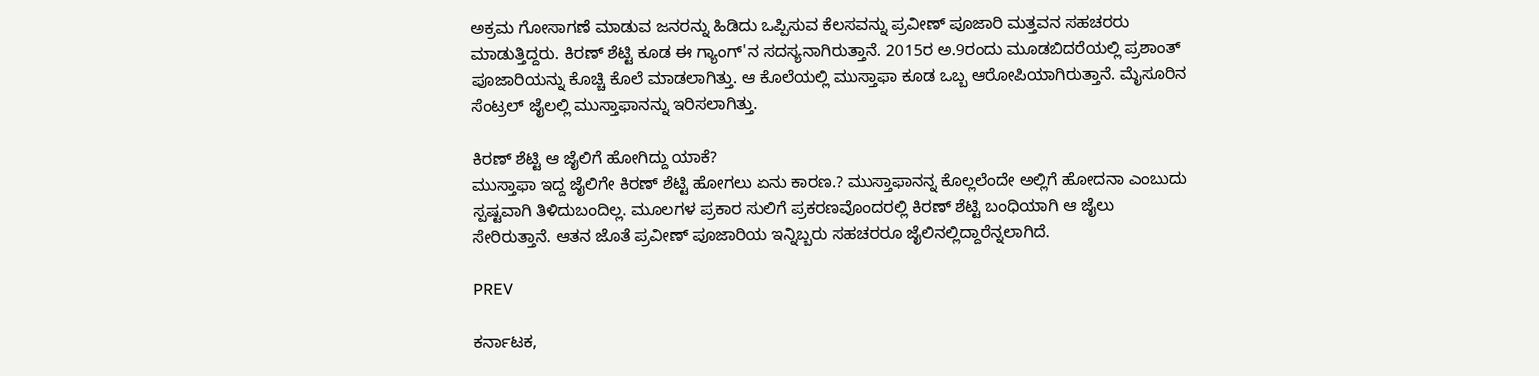ಅಕ್ರಮ ಗೋಸಾಗಣೆ ಮಾಡುವ ಜನರನ್ನು ಹಿಡಿದು ಒಪ್ಪಿಸುವ ಕೆಲಸವನ್ನು ಪ್ರವೀಣ್ ಪೂಜಾರಿ ಮತ್ತವನ ಸಹಚರರು ಮಾಡುತ್ತಿದ್ದರು. ಕಿರಣ್ ಶೆಟ್ಟಿ ಕೂಡ ಈ ಗ್ಯಾಂಗ್'ನ ಸದಸ್ಯನಾಗಿರುತ್ತಾನೆ. 2015ರ ಅ.9ರಂದು ಮೂಡಬಿದರೆಯಲ್ಲಿ ಪ್ರಶಾಂತ್ ಪೂಜಾರಿಯನ್ನು ಕೊಚ್ಚಿ ಕೊಲೆ ಮಾಡಲಾಗಿತ್ತು. ಆ ಕೊಲೆಯಲ್ಲಿ ಮುಸ್ತಾಫಾ ಕೂಡ ಒಬ್ಬ ಆರೋಪಿಯಾಗಿರುತ್ತಾನೆ. ಮೈಸೂರಿನ ಸೆಂಟ್ರಲ್ ಜೈಲಲ್ಲಿ ಮುಸ್ತಾಫಾನನ್ನು ಇರಿಸಲಾಗಿತ್ತು.

ಕಿರಣ್ ಶೆಟ್ಟಿ ಆ ಜೈಲಿಗೆ ಹೋಗಿದ್ದು ಯಾಕೆ?
ಮುಸ್ತಾಫಾ ಇದ್ದ ಜೈಲಿಗೇ ಕಿರಣ್ ಶೆಟ್ಟಿ ಹೋಗಲು ಏನು ಕಾರಣ.? ಮುಸ್ತಾಫಾನನ್ನ ಕೊಲ್ಲಲೆಂದೇ ಅಲ್ಲಿಗೆ ಹೋದನಾ ಎಂಬುದು ಸ್ಪಷ್ಟವಾಗಿ ತಿಳಿದುಬಂದಿಲ್ಲ. ಮೂಲಗಳ ಪ್ರಕಾರ ಸುಲಿಗೆ ಪ್ರಕರಣವೊಂದರಲ್ಲಿ ಕಿರಣ್ ಶೆಟ್ಟಿ ಬಂಧಿಯಾಗಿ ಆ ಜೈಲು ಸೇರಿರುತ್ತಾನೆ. ಆತನ ಜೊತೆ ಪ್ರವೀಣ್ ಪೂಜಾರಿಯ ಇನ್ನಿಬ್ಬರು ಸಹಚರರೂ ಜೈಲಿನಲ್ಲಿದ್ದಾರೆನ್ನಲಾಗಿದೆ.

PREV

ಕರ್ನಾಟಕ,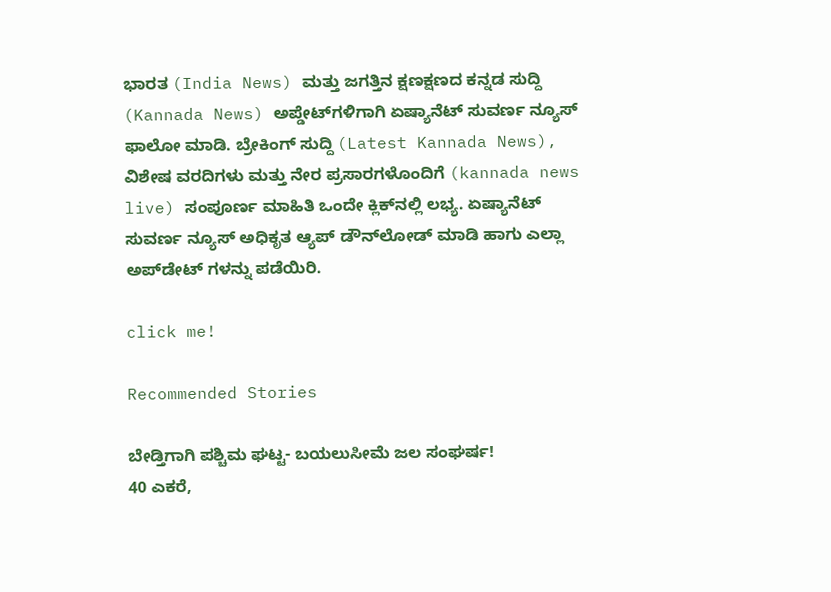ಭಾರತ (India News) ಮತ್ತು ಜಗತ್ತಿನ ಕ್ಷಣಕ್ಷಣದ ಕನ್ನಡ ಸುದ್ದಿ (Kannada News) ಅಪ್ಡೇಟ್‌ಗಳಿಗಾಗಿ ಏಷ್ಯಾನೆಟ್ ಸುವರ್ಣ ನ್ಯೂಸ್‌ ಫಾಲೋ ಮಾಡಿ. ಬ್ರೇಕಿಂಗ್ ಸುದ್ದಿ (Latest Kannada News), ವಿಶೇಷ ವರದಿಗಳು ಮತ್ತು ನೇರ ಪ್ರಸಾರಗಳೊಂದಿಗೆ (kannada news live) ಸಂಪೂರ್ಣ ಮಾಹಿತಿ ಒಂದೇ ಕ್ಲಿಕ್‌ನಲ್ಲಿ ಲಭ್ಯ. ಏಷ್ಯಾನೆಟ್ ಸುವರ್ಣ ನ್ಯೂಸ್ ಅಧಿಕೃತ ಆ್ಯಪ್ ಡೌನ್‌ಲೋಡ್ ಮಾಡಿ ಹಾಗು ಎಲ್ಲಾ ಅಪ್‌ಡೇಟ್ ಗಳನ್ನು ಪಡೆಯಿರಿ.

click me!

Recommended Stories

ಬೇಡ್ತಿಗಾಗಿ ಪಶ್ಚಿಮ ಘಟ್ಟ- ಬಯಲುಸೀಮೆ ಜಲ ಸಂಘರ್ಷ!
40 ಎಕರೆ,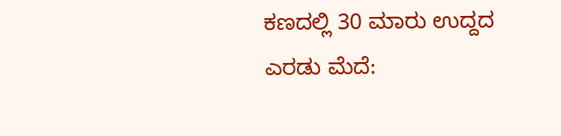ಕಣದಲ್ಲಿ 30 ಮಾರು ಉದ್ದದ ಎರಡು ಮೆದೆ: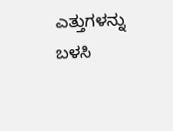ಎತ್ತುಗಳನ್ನು ಬಳಸಿ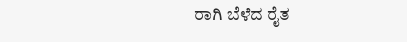ರಾಗಿ ಬೆಳೆದ ರೈತ